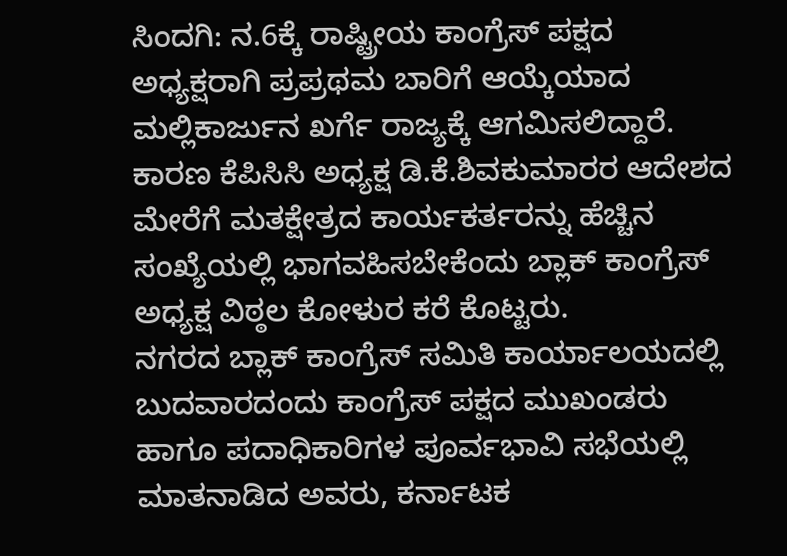ಸಿಂದಗಿ: ನ.6ಕ್ಕೆ ರಾಷ್ಟ್ರೀಯ ಕಾಂಗ್ರೆಸ್ ಪಕ್ಷದ ಅಧ್ಯಕ್ಷರಾಗಿ ಪ್ರಪ್ರಥಮ ಬಾರಿಗೆ ಆಯ್ಕೆಯಾದ ಮಲ್ಲಿಕಾರ್ಜುನ ಖರ್ಗೆ ರಾಜ್ಯಕ್ಕೆ ಆಗಮಿಸಲಿದ್ದಾರೆ. ಕಾರಣ ಕೆಪಿಸಿಸಿ ಅಧ್ಯಕ್ಷ ಡಿ.ಕೆ.ಶಿವಕುಮಾರರ ಆದೇಶದ ಮೇರೆಗೆ ಮತಕ್ಷೇತ್ರದ ಕಾರ್ಯಕರ್ತರನ್ನು ಹೆಚ್ಚಿನ ಸಂಖ್ಯೆಯಲ್ಲಿ ಭಾಗವಹಿಸಬೇಕೆಂದು ಬ್ಲಾಕ್ ಕಾಂಗ್ರೆಸ್ ಅಧ್ಯಕ್ಷ ವಿಠ್ಠಲ ಕೋಳುರ ಕರೆ ಕೊಟ್ಟರು.
ನಗರದ ಬ್ಲಾಕ್ ಕಾಂಗ್ರೆಸ್ ಸಮಿತಿ ಕಾರ್ಯಾಲಯದಲ್ಲಿ ಬುದವಾರದಂದು ಕಾಂಗ್ರೆಸ್ ಪಕ್ಷದ ಮುಖಂಡರು ಹಾಗೂ ಪದಾಧಿಕಾರಿಗಳ ಪೂರ್ವಭಾವಿ ಸಭೆಯಲ್ಲಿ ಮಾತನಾಡಿದ ಅವರು, ಕರ್ನಾಟಕ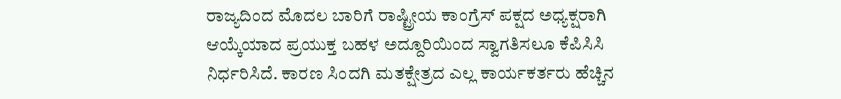ರಾಜ್ಯದಿಂದ ಮೊದಲ ಬಾರಿಗೆ ರಾಷ್ಟ್ರೀಯ ಕಾಂಗ್ರೆಸ್ ಪಕ್ಷದ ಅಧ್ಯಕ್ಷರಾಗಿ ಆಯ್ಕೆಯಾದ ಪ್ರಯುಕ್ತ ಬಹಳ ಅದ್ದೂರಿಯಿಂದ ಸ್ವಾಗತಿಸಲೂ ಕೆಪಿಸಿಸಿ ನಿರ್ಧರಿಸಿದೆ. ಕಾರಣ ಸಿಂದಗಿ ಮತಕ್ಷೇತ್ರದ ಎಲ್ಲ ಕಾರ್ಯಕರ್ತರು ಹೆಚ್ಚಿನ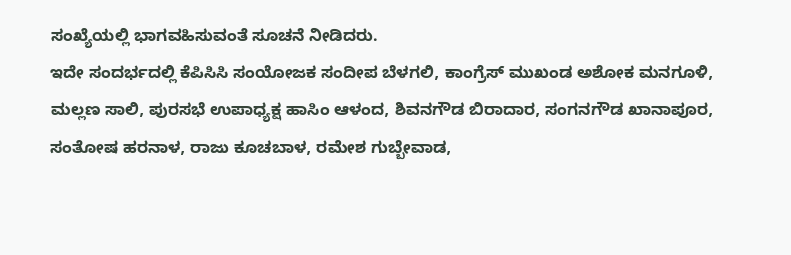ಸಂಖ್ಯೆಯಲ್ಲಿ ಭಾಗವಹಿಸುವಂತೆ ಸೂಚನೆ ನೀಡಿದರು.
ಇದೇ ಸಂದರ್ಭದಲ್ಲಿ ಕೆಪಿಸಿಸಿ ಸಂಯೋಜಕ ಸಂದೀಪ ಬೆಳಗಲಿ, ಕಾಂಗ್ರೆಸ್ ಮುಖಂಡ ಅಶೋಕ ಮನಗೂಳಿ, ಮಲ್ಲಣ ಸಾಲಿ, ಪುರಸಭೆ ಉಪಾಧ್ಯಕ್ಷ ಹಾಸಿಂ ಆಳಂದ, ಶಿವನಗೌಡ ಬಿರಾದಾರ, ಸಂಗನಗೌಡ ಖಾನಾಪೂರ, ಸಂತೋಷ ಹರನಾಳ, ರಾಜು ಕೂಚಬಾಳ, ರಮೇಶ ಗುಬ್ಬೇವಾಡ,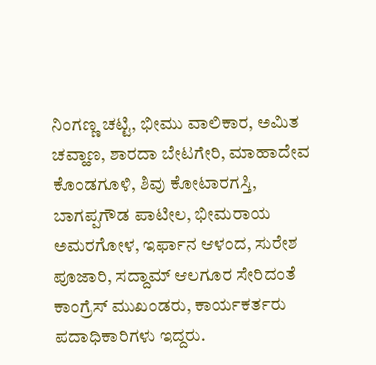ನಿಂಗಣ್ಣ ಚಟ್ಟಿ, ಭೀಮು ವಾಲಿಕಾರ, ಅಮಿತ ಚವ್ಹಾಣ, ಶಾರದಾ ಬೇಟಗೇರಿ, ಮಾಹಾದೇವ ಕೊಂಡಗೂಳಿ, ಶಿವು ಕೋಟಾರಗಸ್ತಿ, ಬಾಗಪ್ಪಗೌಡ ಪಾಟೀಲ, ಭೀಮರಾಯ ಅಮರಗೋಳ, ಇರ್ಫಾನ ಆಳಂದ, ಸುರೇಶ ಪೂಜಾರಿ, ಸದ್ದಾಮ್ ಆಲಗೂರ ಸೇರಿದಂತೆ ಕಾಂಗ್ರೆಸ್ ಮುಖಂಡರು, ಕಾರ್ಯಕರ್ತರು ಪದಾಧಿಕಾರಿಗಳು ಇದ್ದರು.